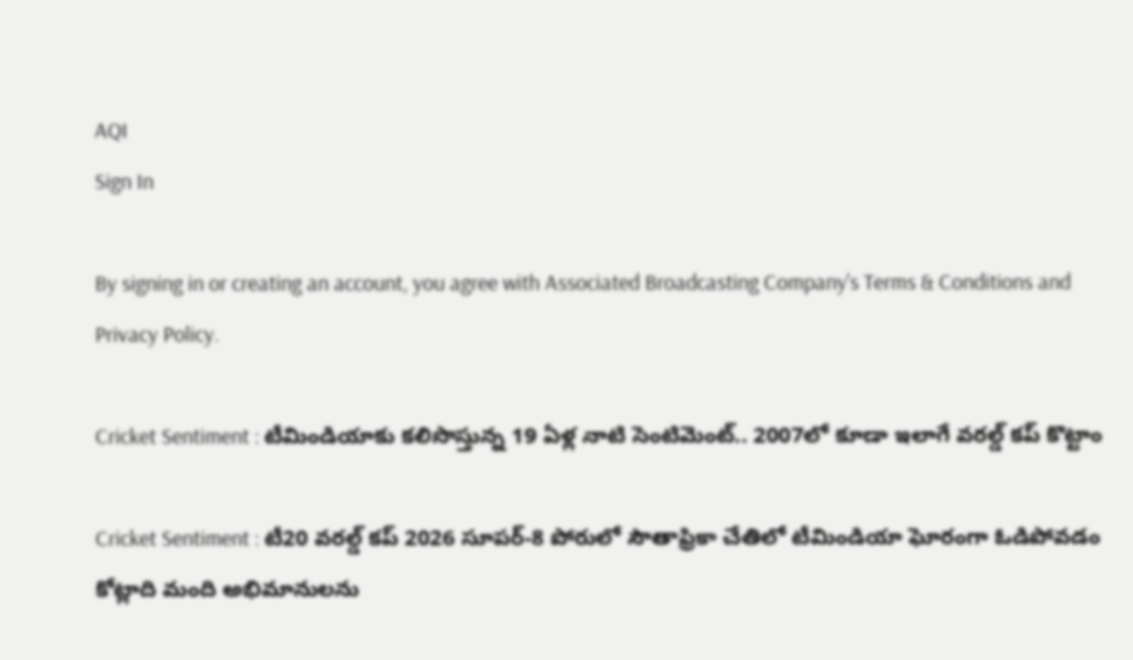AQI
Sign In

By signing in or creating an account, you agree with Associated Broadcasting Company's Terms & Conditions and Privacy Policy.

Cricket Sentiment : టీమిండియాకు కలిసొస్తున్న 19 ఏళ్ల నాటి సెంటిమెంట్.. 2007లో కూడా ఇలాగే వరల్డ్ కప్ కొట్టాం

Cricket Sentiment : టీ20 వరల్డ్ కప్ 2026 సూపర్-8 పోరులో సౌతాఫ్రికా చేతిలో టీమిండియా ఘోరంగా ఓడిపోవడం కోట్లాది మంది అభిమానులను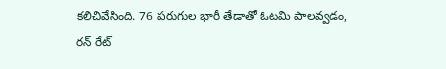కలిచివేసింది. 76 పరుగుల భారీ తేడాతో ఓటమి పాలవ్వడం, రన్ రేట్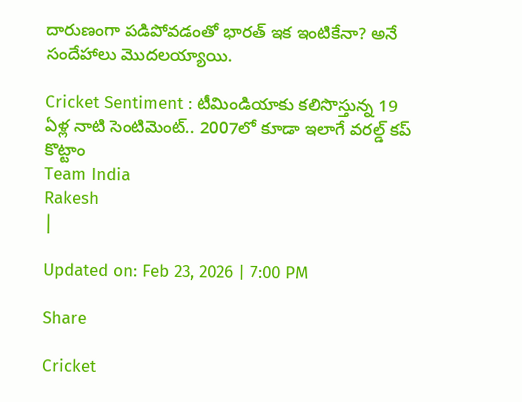దారుణంగా పడిపోవడంతో భారత్ ఇక ఇంటికేనా? అనే సందేహాలు మొదలయ్యాయి.

Cricket Sentiment : టీమిండియాకు కలిసొస్తున్న 19 ఏళ్ల నాటి సెంటిమెంట్.. 2007లో కూడా ఇలాగే వరల్డ్ కప్ కొట్టాం
Team India
Rakesh
|

Updated on: Feb 23, 2026 | 7:00 PM

Share

Cricket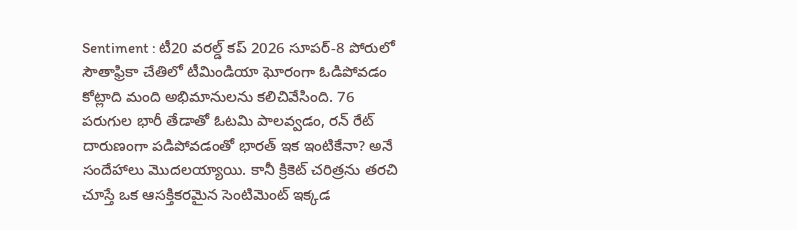Sentiment : టీ20 వరల్డ్ కప్ 2026 సూపర్-8 పోరులో సౌతాఫ్రికా చేతిలో టీమిండియా ఘోరంగా ఓడిపోవడం కోట్లాది మంది అభిమానులను కలిచివేసింది. 76 పరుగుల భారీ తేడాతో ఓటమి పాలవ్వడం, రన్ రేట్ దారుణంగా పడిపోవడంతో భారత్ ఇక ఇంటికేనా? అనే సందేహాలు మొదలయ్యాయి. కానీ క్రికెట్ చరిత్రను తరచి చూస్తే ఒక ఆసక్తికరమైన సెంటిమెంట్ ఇక్కడ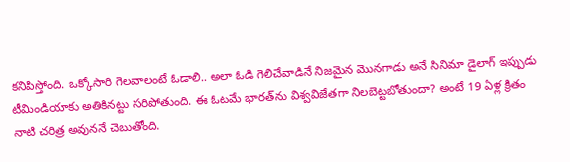కనిపిస్తోంది. ఒక్కోసారి గెలవాలంటే ఓడాలి.. అలా ఓడి గెలిచేవాడినే నిజమైన మొనగాడు అనే సినిమా డైలాగ్ ఇప్పుడు టీమిండియాకు అతికినట్టు సరిపోతుంది. ఈ ఓటమే భారత్‌ను విశ్వవిజేతగా నిలబెట్టబోతుందా? అంటే 19 ఏళ్ల క్రితం నాటి చరిత్ర అవుననే చెబుతోంది.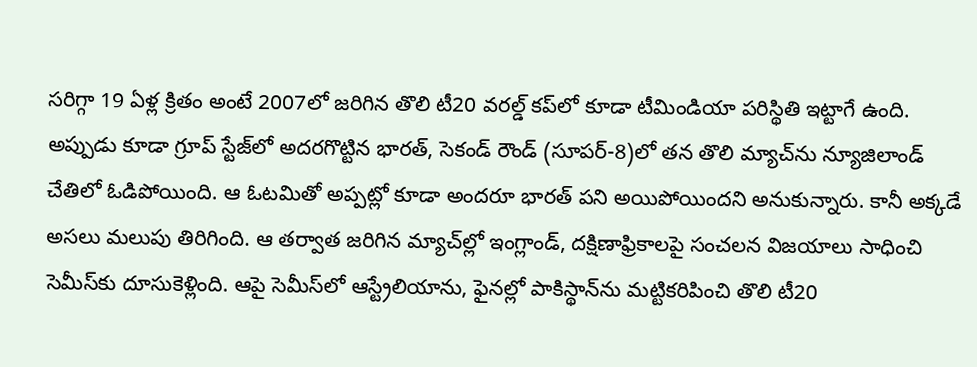సరిగ్గా 19 ఏళ్ల క్రితం అంటే 2007లో జరిగిన తొలి టీ20 వరల్డ్ కప్‌లో కూడా టీమిండియా పరిస్థితి ఇట్టాగే ఉంది. అప్పుడు కూడా గ్రూప్ స్టేజ్‌లో అదరగొట్టిన భారత్, సెకండ్ రౌండ్ (సూపర్-8)లో తన తొలి మ్యాచ్‌ను న్యూజిలాండ్ చేతిలో ఓడిపోయింది. ఆ ఓటమితో అప్పట్లో కూడా అందరూ భారత్ పని అయిపోయిందని అనుకున్నారు. కానీ అక్కడే అసలు మలుపు తిరిగింది. ఆ తర్వాత జరిగిన మ్యాచ్‌ల్లో ఇంగ్లాండ్, దక్షిణాఫ్రికాలపై సంచలన విజయాలు సాధించి సెమీస్‌కు దూసుకెళ్లింది. ఆపై సెమీస్‌లో ఆస్ట్రేలియాను, ఫైనల్లో పాకిస్థాన్‌ను మట్టికరిపించి తొలి టీ20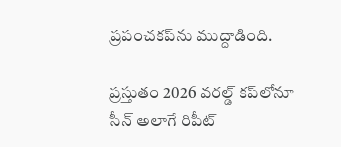ప్రపంచకప్‌ను ముద్దాడింది.

ప్రస్తుతం 2026 వరల్డ్ కప్‌లోనూ సీన్ అలాగే రిపీట్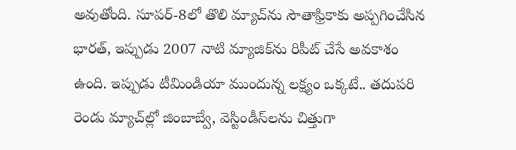అవుతోంది. సూపర్-8లో తొలి మ్యాచ్‌ను సౌతాఫ్రికాకు అప్పగించేసిన భారత్, ఇప్పుడు 2007 నాటి మ్యాజిక్‌ను రిపీట్ చేసే అవకాశం ఉంది. ఇప్పుడు టీమిండియా ముందున్న లక్ష్యం ఒక్కటే.. తదుపరి రెండు మ్యాచ్‌ల్లో జింబాబ్వే, వెస్టిండీస్‌లను చిత్తుగా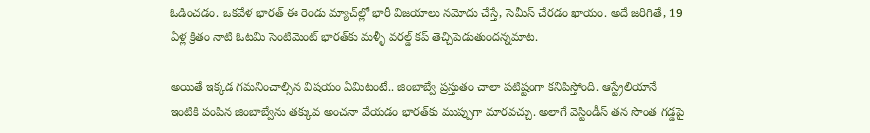ఓడించడం. ఒకవేళ భారత్ ఈ రెండు మ్యాచ్‌ల్లో భారీ విజయాలు నమోదు చేస్తే, సెమీస్ చేరడం ఖాయం. అదే జరిగితే, 19 ఏళ్ల క్రితం నాటి ఓటమి సెంటిమెంట్ భారత్‌కు మళ్ళీ వరల్డ్ కప్ తెచ్చిపెడుతుందన్నమాట.

అయితే ఇక్కడ గమనించాల్సిన విషయం ఏమిటంటే.. జింబాబ్వే ప్రస్తుతం చాలా పటిష్టంగా కనిపిస్తోంది. ఆస్ట్రేలియానే ఇంటికి పంపిన జింబాబ్వేను తక్కువ అంచనా వేయడం భారత్‌కు ముప్పుగా మారవచ్చు. అలాగే వెస్టిండీస్ తన సొంత గడ్డపై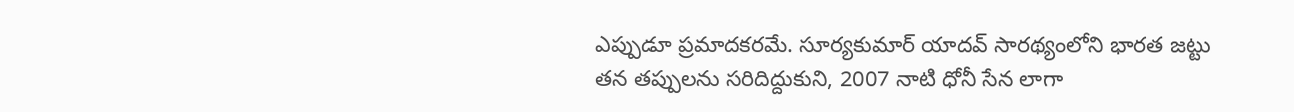ఎప్పుడూ ప్రమాదకరమే. సూర్యకుమార్ యాదవ్ సారథ్యంలోని భారత జట్టు తన తప్పులను సరిదిద్దుకుని, 2007 నాటి ధోనీ సేన లాగా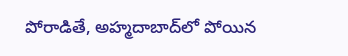పోరాడితే, అహ్మదాబాద్‌లో పోయిన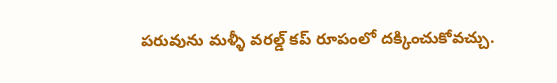పరువును మళ్ళీ వరల్డ్ కప్ రూపంలో దక్కించుకోవచ్చు.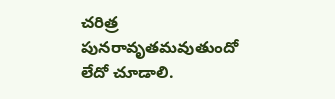చరిత్ర పునరావృతమవుతుందో లేదో చూడాలి.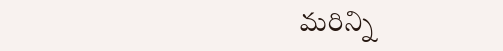మరిన్ని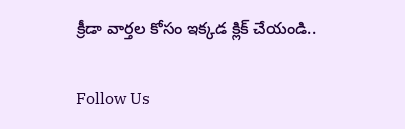క్రీడా వార్తల కోసం ఇక్కడ క్లిక్ చేయండి..

Follow Us